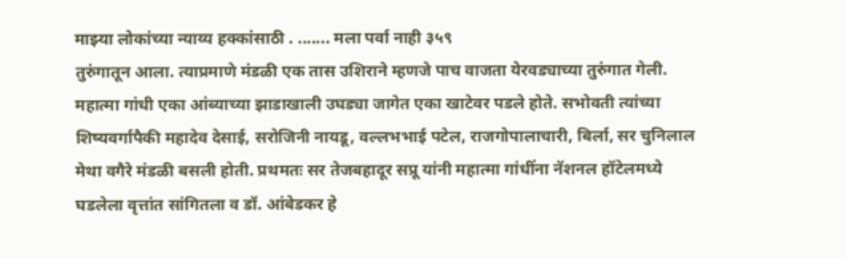माझ्या लोकांच्या न्याय्य हक्कांसाठी . ....... मला पर्वा नाही ३५९
तुरुंगातून आला. त्याप्रमाणे मंडळी एक तास उशिराने म्हणजे पाच वाजता येरवड्याच्या तुरुंगात गेली. महात्मा गांधी एका आंब्याच्या झाडाखाली उघड्या जागेत एका खाटेवर पडले होते. सभोवती त्यांच्या शिष्यवर्गापैकी महादेव देसाई, सरोजिनी नायडू, वल्लभभाई पटेल, राजगोपालाचारी, बिर्ला, सर चुनिलाल मेथा वगैरे मंडळी बसली होती. प्रथमतः सर तेजबहादूर सप्रू यांनी महात्मा गांधींना नॅशनल हॉटेलमध्ये घडलेला वृत्तांत सांगितला व डॉ. आंबेडकर हे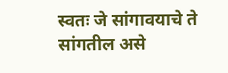स्वतः जे सांगावयाचे ते सांगतील असे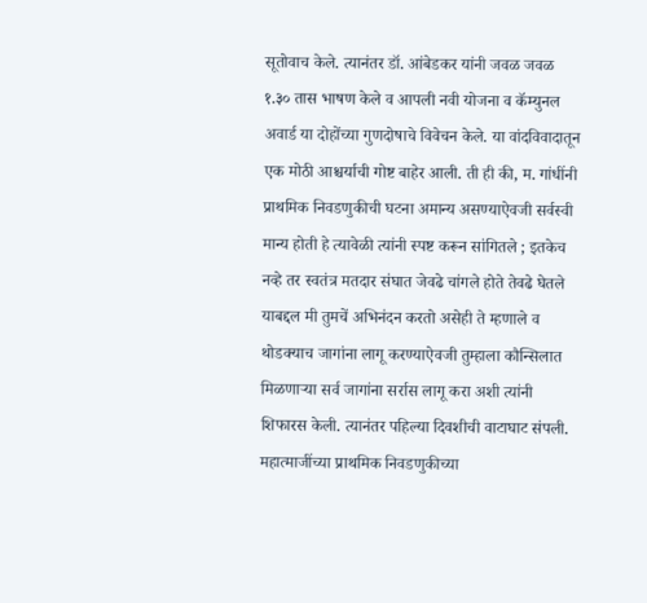सूतोवाच केले. त्यानंतर डॉ. आंबेडकर यांनी जवळ जवळ १.३० तास भाषण केले व आपली नवी योजना व कॅम्युनल अवार्ड या दोहोंच्या गुणदोषाचे विवेचन केले. या वांदविवादातून एक मोठी आश्चर्याची गोष्ट बाहेर आली. ती ही की, म. गांधींनी प्राथमिक निवडणुकीची घटना अमान्य असण्याऐवजी सर्वस्वी मान्य होती हे त्यावेळी त्यांनी स्पष्ट करून सांगितले ; इतकेच नव्हे तर स्वतंत्र मतदार संघात जेवढे चांगले होते तेवढे घेतले याबद्दल मी तुमचें अभिनंदन करतो असेही ते म्हणाले व थोडक्याच जागांना लागू करण्याऐवजी तुम्हाला कौन्सिलात मिळणाऱ्या सर्व जागांना सर्रास लागू करा अशी त्यांनी शिफारस केली. त्यानंतर पहिल्या दिवशीची वाटाघाट संपली.
महात्माजींच्या प्राथमिक निवडणुकीच्या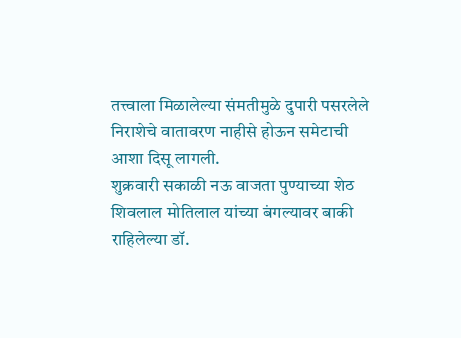तत्त्वाला मिळालेल्या संमतीमुळे दुपारी पसरलेले निराशेचे वातावरण नाहीसे होऊन समेटाची आशा दिसू लागली.
शुक्रवारी सकाळी नऊ वाजता पुण्याच्या शेठ शिवलाल मोतिलाल यांच्या बंगल्यावर बाकी राहिलेल्या डॉ.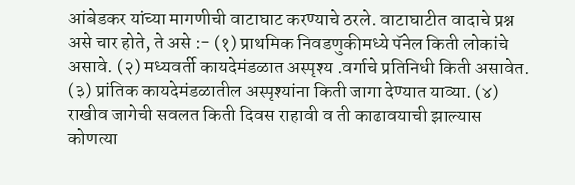आंबेडकर यांच्या मागणीची वाटाघाट करण्याचे ठरले. वाटाघाटीत वादाचे प्रश्न असे चार होते, ते असे :- (१) प्राथमिक निवडणुकीमध्ये पॅनेल किती लोकांचे असावे. (२) मध्यवर्ती कायदेमंडळात अस्पृश्य .वर्गाचे प्रतिनिधी किती असावेत. (३) प्रांतिक कायदेमंडळातील अस्पृश्यांना किती जागा देण्यात याव्या. (४) राखीव जागेची सवलत किती दिवस राहावी व ती काढावयाची झाल्यास कोणत्या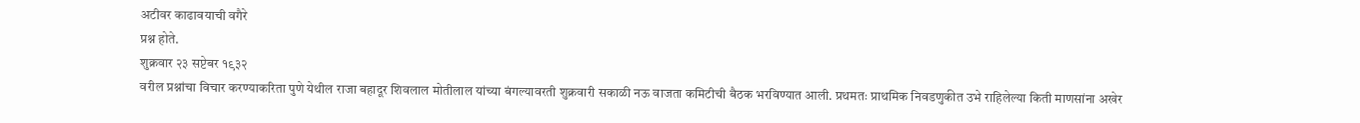अटीवर काढावयाची वगैरे
प्रश्न होते.
शुक्रवार २३ सप्टेबर १९३२
वरील प्रश्नांचा विचार करण्याकरिता पुणे येथील राजा बहादूर शिवलाल मोतीलाल यांच्या बंगल्यावरती शुक्रवारी सकाळी नऊ वाजता कमिटीची बैठक भरविण्यात आली. प्रथमतः प्राथमिक निवडणुकीत उभे राहिलेल्या किती माणसांना अखेर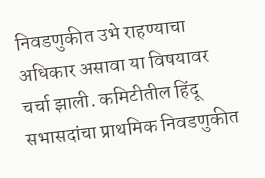निवडणुकीत उभे राहण्याचा अधिकार असावा या विषयावर चर्चा झाली. कमिटीतील हिंदू सभासदांचा प्राथमिक निवडणुकीत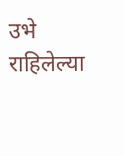उभे राहिलेल्या